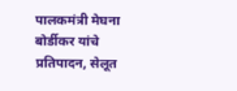पालकमंत्री मेघना बोर्डीकर यांचे प्रतिपादन, सेलूत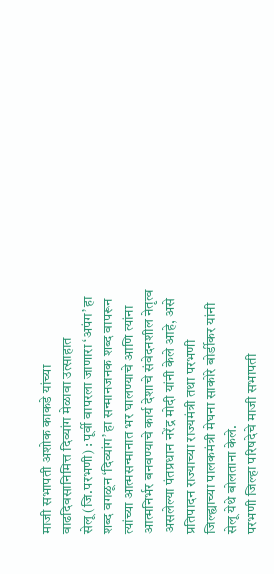माजी सभापती अशोक काकडे यांच्या वाढदिवसानिमित्त दिव्यांग मेळावा उत्साहात
सेलू (जि.परभणी) : पूर्वी वापरला जाणारा ‘अपंग’ हा शब्द वगळून ‘दिव्यांग’ हा सन्मानजनक शब्द वापरून त्यांच्या आत्मसन्मानात भर घालण्याचे आणि त्यांना आत्मनिर्भर बनवण्याचे कार्य देशाचे संवेदनशील नेतृत्व असलेल्या पंतप्रधान नरेंद्र मोदी यांनी केले आहे, असे प्रतिपादन राज्याच्या राज्यमंत्री तथा परभणी जिल्ह्याच्या पालकमंत्री मेघना साकोरे बोर्डीकर यांनी सेलू येथे बोलताना केले.
परभणी जिल्हा परिषदेचे माजी सभापती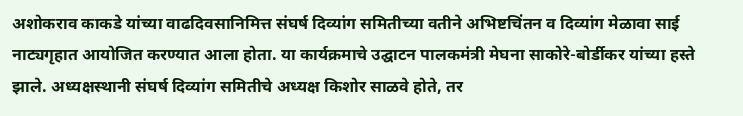अशोकराव काकडे यांच्या वाढदिवसानिमित्त संघर्ष दिव्यांग समितीच्या वतीने अभिष्टचिंतन व दिव्यांग मेळावा साई नाट्यगृहात आयोजित करण्यात आला होता. या कार्यक्रमाचे उद्घाटन पालकमंत्री मेघना साकोरे-बोर्डीकर यांच्या हस्ते झाले. अध्यक्षस्थानी संघर्ष दिव्यांग समितीचे अध्यक्ष किशोर साळवे होते, तर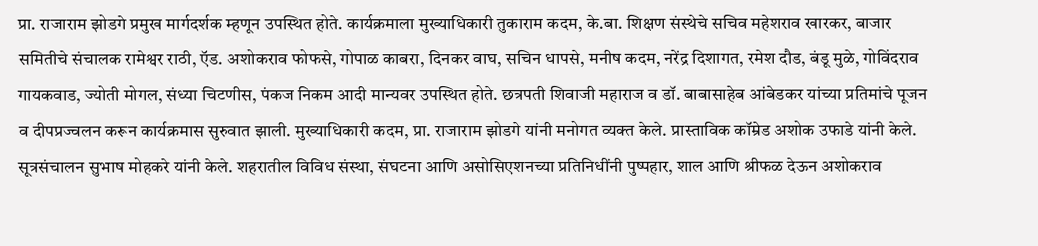प्रा. राजाराम झोडगे प्रमुख मार्गदर्शक म्हणून उपस्थित होते. कार्यक्रमाला मुख्याधिकारी तुकाराम कदम, के.बा. शिक्षण संस्थेचे सचिव महेशराव खारकर, बाजार समितीचे संचालक रामेश्वर राठी, ऍड. अशोकराव फोफसे, गोपाळ काबरा, दिनकर वाघ, सचिन धापसे, मनीष कदम, नरेंद्र दिशागत, रमेश दौड, बंडू मुळे, गोविंदराव गायकवाड, ज्योती मोगल, संध्या चिटणीस, पंकज निकम आदी मान्यवर उपस्थित होते. छत्रपती शिवाजी महाराज व डॉ. बाबासाहेब आंबेडकर यांच्या प्रतिमांचे पूजन व दीपप्रज्वलन करून कार्यक्रमास सुरुवात झाली. मुख्याधिकारी कदम, प्रा. राजाराम झोडगे यांनी मनोगत व्यक्त केले. प्रास्ताविक कॉम्रेड अशोक उफाडे यांनी केले. सूत्रसंचालन सुभाष मोहकरे यांनी केले. शहरातील विविध संस्था, संघटना आणि असोसिएशनच्या प्रतिनिधींनी पुष्पहार, शाल आणि श्रीफळ देऊन अशोकराव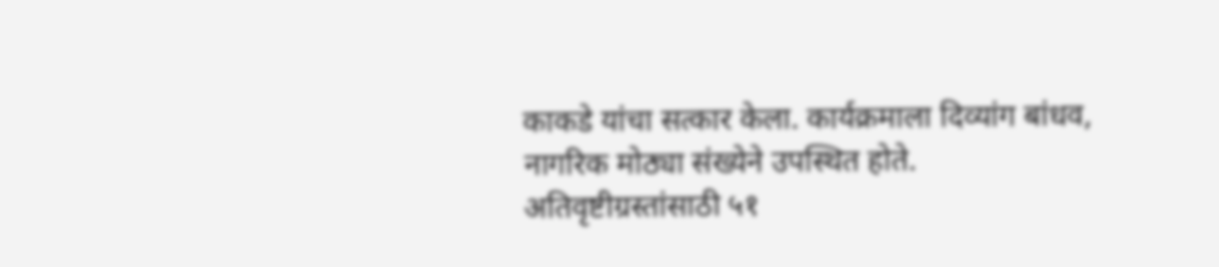काकडे यांचा सत्कार केला. कार्यक्रमाला दिव्यांग बांधव, नागरिक मोठ्या संख्येने उपस्थित होते.
अतिवृष्टीग्रस्तांसाठी ५१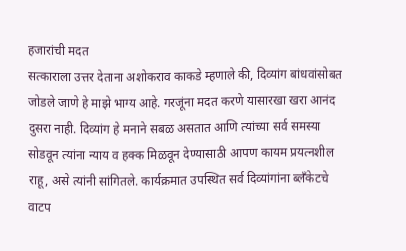हजारांची मदत
सत्काराला उत्तर देताना अशोकराव काकडे म्हणाले की, दिव्यांग बांधवांसोबत जोडले जाणे हे माझे भाग्य आहे. गरजूंना मदत करणे यासारखा खरा आनंद दुसरा नाही. दिव्यांग हे मनाने सबळ असतात आणि त्यांच्या सर्व समस्या सोडवून त्यांना न्याय व हक्क मिळवून देण्यासाठी आपण कायम प्रयत्नशील राहू, असे त्यांनी सांगितले. कार्यक्रमात उपस्थित सर्व दिव्यांगांना ब्लँकेटचे वाटप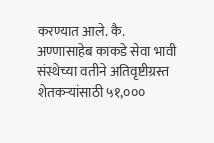करण्यात आले. कै. अण्णासाहेब काकडे सेवा भावी संस्थेच्या वतीने अतिवृष्टीग्रस्त शेतकऱ्यांसाठी ५१,०००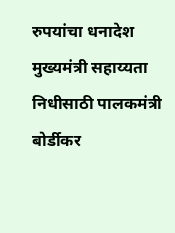रुपयांचा धनादेश मुख्यमंत्री सहाय्यता निधीसाठी पालकमंत्री बोर्डीकर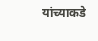यांच्याकडे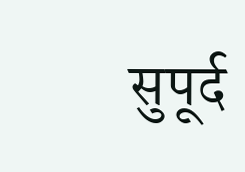सुपूर्द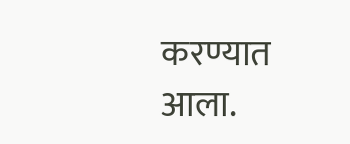करण्यात आला.